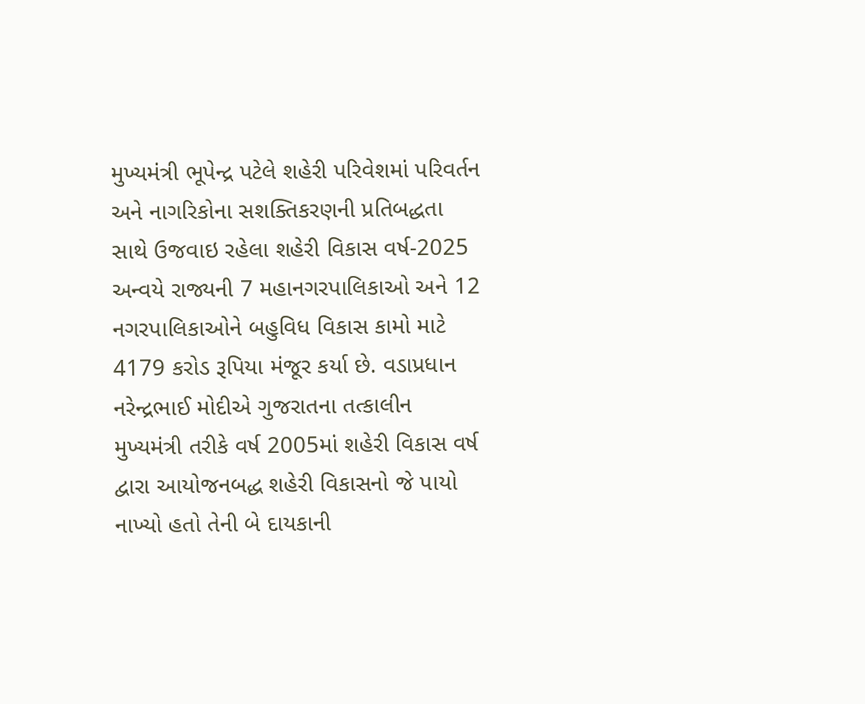મુખ્યમંત્રી ભૂપેન્દ્ર પટેલે શહેરી પરિવેશમાં પરિવર્તન અને નાગરિકોના સશક્તિકરણની પ્રતિબદ્ધતા સાથે ઉજવાઇ રહેલા શહેરી વિકાસ વર્ષ-2025 અન્વયે રાજ્યની 7 મહાનગરપાલિકાઓ અને 12 નગરપાલિકાઓને બહુવિધ વિકાસ કામો માટે 4179 કરોડ રૂપિયા મંજૂર કર્યા છે. વડાપ્રધાન નરેન્દ્રભાઈ મોદીએ ગુજરાતના તત્કાલીન મુખ્યમંત્રી તરીકે વર્ષ 2005માં શહેરી વિકાસ વર્ષ દ્વારા આયોજનબદ્ધ શહેરી વિકાસનો જે પાયો નાખ્યો હતો તેની બે દાયકાની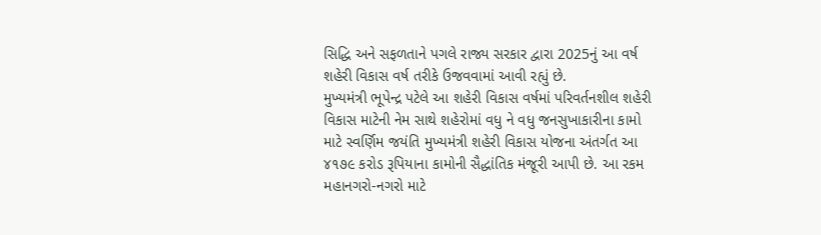સિદ્ધિ અને સફળતાને પગલે રાજ્ય સરકાર દ્વારા 2025નું આ વર્ષ શહેરી વિકાસ વર્ષ તરીકે ઉજવવામાં આવી રહ્યું છે.
મુખ્યમંત્રી ભૂપેન્દ્ર પટેલે આ શહેરી વિકાસ વર્ષમાં પરિવર્તનશીલ શહેરી વિકાસ માટેની નેમ સાથે શહેરોમાં વધુ ને વધુ જનસુખાકારીના કામો માટે સ્વર્ણિમ જયંતિ મુખ્યમંત્રી શહેરી વિકાસ યોજના અંતર્ગત આ ૪૧૭૯ કરોડ રૂપિયાના કામોની સૈદ્ધાંતિક મંજૂરી આપી છે. આ રકમ મહાનગરો-નગરો માટે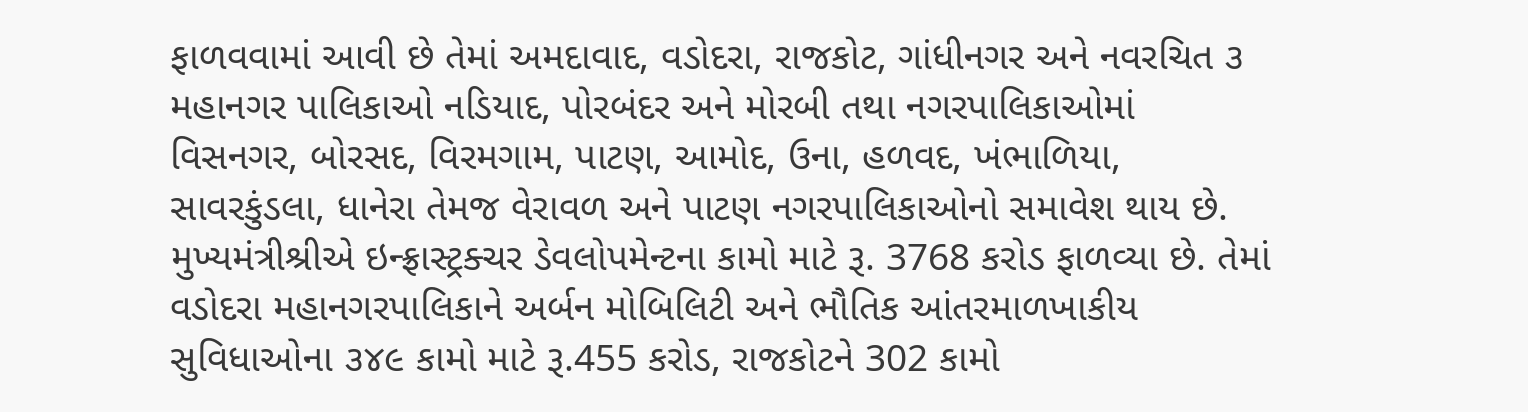ફાળવવામાં આવી છે તેમાં અમદાવાદ, વડોદરા, રાજકોટ, ગાંધીનગર અને નવરચિત ૩ મહાનગર પાલિકાઓ નડિયાદ, પોરબંદર અને મોરબી તથા નગરપાલિકાઓમાં વિસનગર, બોરસદ, વિરમગામ, પાટણ, આમોદ, ઉના, હળવદ, ખંભાળિયા, સાવરકુંડલા, ધાનેરા તેમજ વેરાવળ અને પાટણ નગરપાલિકાઓનો સમાવેશ થાય છે.
મુખ્યમંત્રીશ્રીએ ઇન્ફ્રાસ્ટ્રક્ચર ડેવલોપમેન્ટના કામો માટે રૂ. 3768 કરોડ ફાળવ્યા છે. તેમાં વડોદરા મહાનગરપાલિકાને અર્બન મોબિલિટી અને ભૌતિક આંતરમાળખાકીય સુવિધાઓના ૩૪૯ કામો માટે રૂ.455 કરોડ, રાજકોટને 302 કામો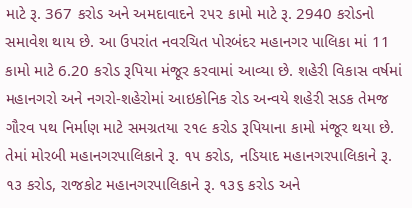માટે રૂ. 367 કરોડ અને અમદાવાદને ૨૫૨ કામો માટે રૂ. 2940 કરોડનો સમાવેશ થાય છે. આ ઉપરાંત નવરચિત પોરબંદર મહાનગર પાલિકા માં 11 કામો માટે 6.20 કરોડ રૂપિયા મંજૂર કરવામાં આવ્યા છે. શહેરી વિકાસ વર્ષમાં મહાનગરો અને નગરો-શહેરોમાં આઇકોનિક રોડ અન્વયે શહેરી સડક તેમજ ગૌરવ પથ નિર્માણ માટે સમગ્રતયા ૨૧૯ કરોડ રૂપિયાના કામો મંજૂર થયા છે. તેમાં મોરબી મહાનગરપાલિકાને રૂ. ૧૫ કરોડ, નડિયાદ મહાનગરપાલિકાને રૂ. ૧૩ કરોડ, રાજકોટ મહાનગરપાલિકાને રૂ. ૧૩૬ કરોડ અને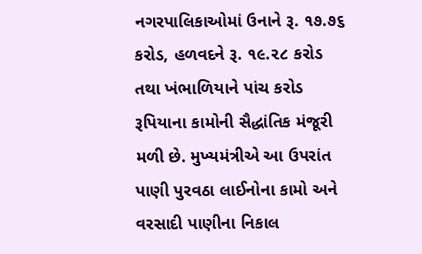નગરપાલિકાઓમાં ઉનાને રૂ. ૧૭.૭૬ કરોડ, હળવદને રૂ. ૧૯.૨૮ કરોડ તથા ખંભાળિયાને પાંચ કરોડ રૂપિયાના કામોની સૈદ્ધાંતિક મંજૂરી મળી છે. મુખ્યમંત્રીએ આ ઉપરાંત પાણી પુરવઠા લાઈનોના કામો અને વરસાદી પાણીના નિકાલ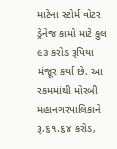માટેના સ્ટોર્મ વોટર ડ્રેનેજ કામો માટે કુલ ૯૩ કરોડ રૂપિયા મંજૂર કર્યા છે. આ રકમમાંથી મોરબી મહાનગરપાલિકાને રૂ.૬૧.૬૪ કરોડ,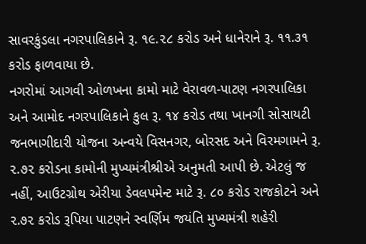સાવરકુંડલા નગરપાલિકાને રૂ. ૧૯.૨૮ કરોડ અને ધાનેરાને રૂ. ૧૧.૩૧ કરોડ ફાળવાયા છે.
નગરોમાં આગવી ઓળખના કામો માટે વેરાવળ-પાટણ નગરપાલિકા અને આમોદ નગરપાલિકાને કુલ રૂ. ૧૪ કરોડ તથા ખાનગી સોસાયટી જનભાગીદારી યોજના અન્વયે વિસનગર, બોરસદ અને વિરમગામને રૂ. ૨.૭૨ કરોડના કામોની મુખ્યમંત્રીશ્રીએ અનુમતી આપી છે. એટલું જ નહીં, આઉટગ્રોથ એરીયા ડેવલપમેન્ટ માટે રૂ. ૮૦ કરોડ રાજકોટને અને ૨.૭૨ કરોડ રૂપિયા પાટણને સ્વર્ણિમ જયંતિ મુખ્યમંત્રી શહેરી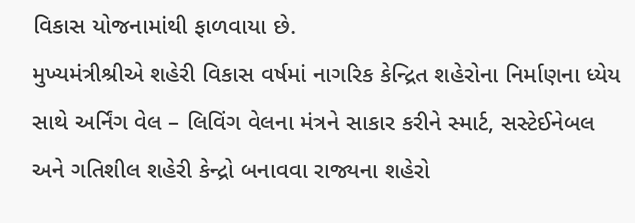વિકાસ યોજનામાંથી ફાળવાયા છે.
મુખ્યમંત્રીશ્રીએ શહેરી વિકાસ વર્ષમાં નાગરિક કેન્દ્રિત શહેરોના નિર્માણના ધ્યેય સાથે અર્નિંગ વેલ – લિવિંગ વેલના મંત્રને સાકાર કરીને સ્માર્ટ, સસ્ટેઈનેબલ અને ગતિશીલ શહેરી કેન્દ્રો બનાવવા રાજ્યના શહેરો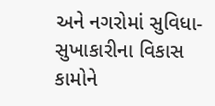અને નગરોમાં સુવિધા-સુખાકારીના વિકાસ કામોને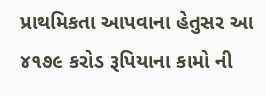પ્રાથમિકતા આપવાના હેતુસર આ ૪૧૭૯ કરોડ રૂપિયાના કામો ની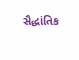સૈદ્ધાંતિક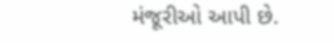મંજૂરીઓ આપી છે.